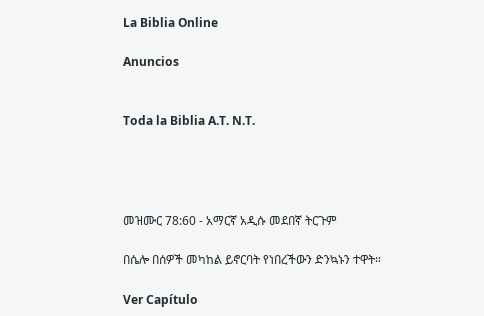La Biblia Online

Anuncios


Toda la Biblia A.T. N.T.




መዝሙር 78:60 - አማርኛ አዲሱ መደበኛ ትርጉም

በሴሎ በሰዎች መካከል ይኖርባት የነበረችውን ድንኳኑን ተዋት።

Ver Capítulo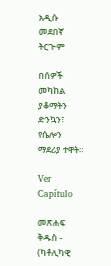አዲሱ መደበኛ ትርጒም

በሰዎች መካከል ያቆማትን ድንኳን፣ የሴሎን ማደሪያ ተዋት።

Ver Capítulo

መጽሐፍ ቅዱስ - (ካቶሊካዊ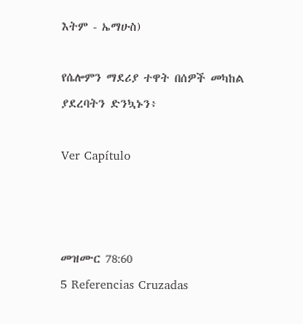እትም - ኤማሁስ)

የሴሎምን ማደሪያ ተዋት በሰዎች መካከል ያደረባትን ድንኳኑን፥

Ver Capítulo



መዝሙር 78:60
5 Referencias Cruzadas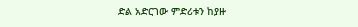ድል አድርገው ምድሪቱን ከያዙ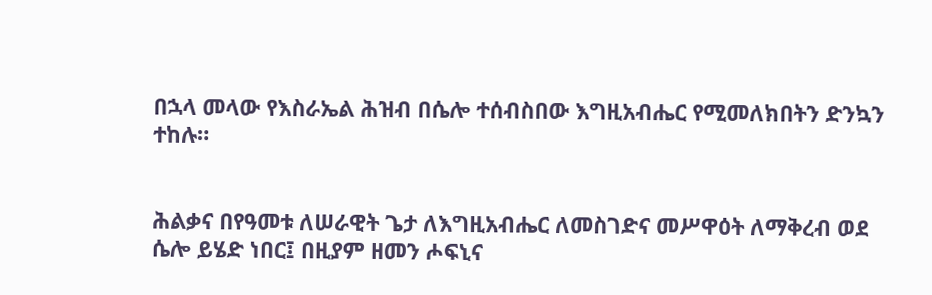በኋላ መላው የእስራኤል ሕዝብ በሴሎ ተሰብስበው እግዚአብሔር የሚመለክበትን ድንኳን ተከሉ።


ሕልቃና በየዓመቱ ለሠራዊት ጌታ ለእግዚአብሔር ለመስገድና መሥዋዕት ለማቅረብ ወደ ሴሎ ይሄድ ነበር፤ በዚያም ዘመን ሖፍኒና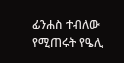ፊንሐስ ተብለው የሚጠሩት የዔሊ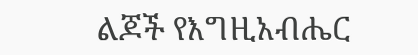ልጆች የእግዚአብሔር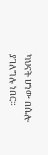ካህናት ሆነው በሴሎ ያገለግሉ ነበር።